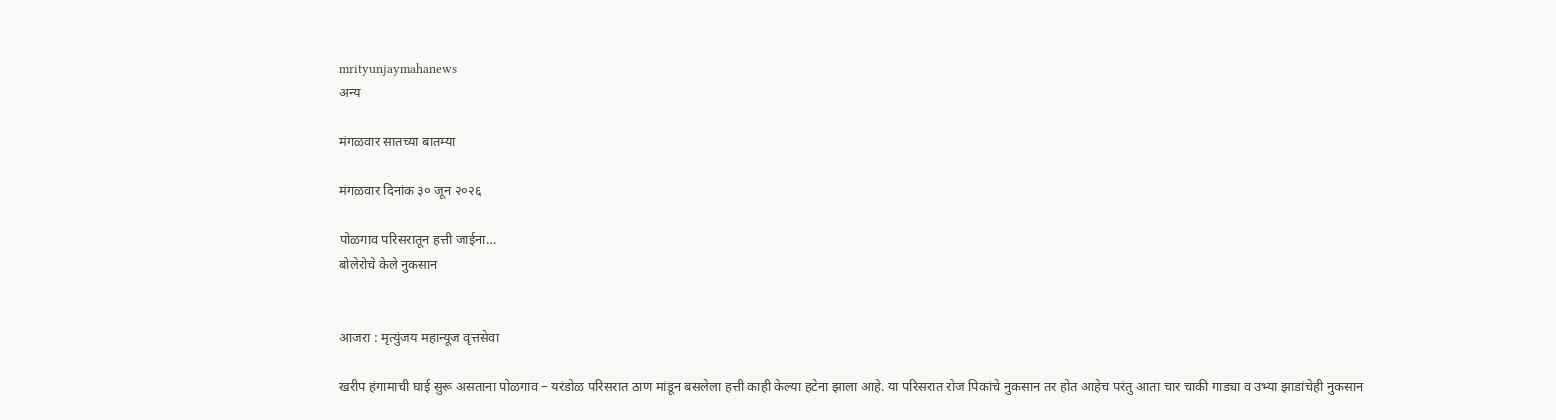mrityunjaymahanews
अन्य

मंगळवार सातच्या बातम्या

मंगळवार दिनांक ३० जून २०२६

पोळगाव परिसरातून हत्ती जाईना…
बोलेरोचे केले नुकसान


आजरा : मृत्युंजय महान्यूज वृत्तसेवा

खरीप हंगामाची घाई सुरू असताना पोळगाव – यरंडोळ परिसरात ठाण मांडून बसलेला हत्ती काही केल्या हटेना झाला आहे. या परिसरात रोज पिकांचे नुकसान तर होत आहेच परंतु आता चार चाकी गाड्या व उभ्या झाडांचेही नुकसान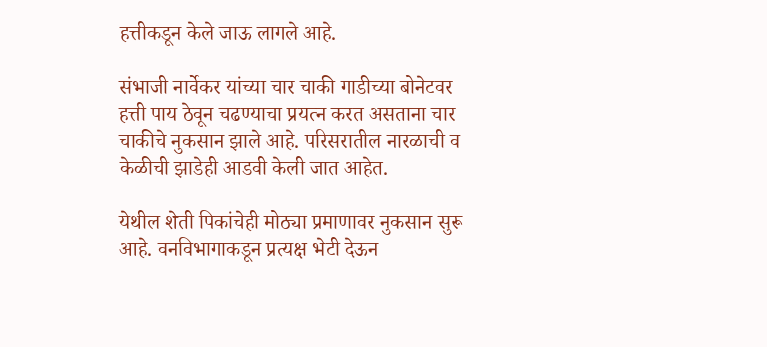हत्तीकडून केले जाऊ लागले आहे.

संभाजी नार्वेकर यांच्या चार चाकी गाडीच्या बोनेटवर हत्ती पाय ठेवून चढण्याचा प्रयत्न करत असताना चार चाकीचे नुकसान झाले आहे. परिसरातील नारळाची व केळीची झाडेही आडवी केली जात आहेत.

येथील शेती पिकांचेही मोठ्या प्रमाणावर नुकसान सुरू आहे. वनविभागाकडून प्रत्यक्ष भेटी देऊन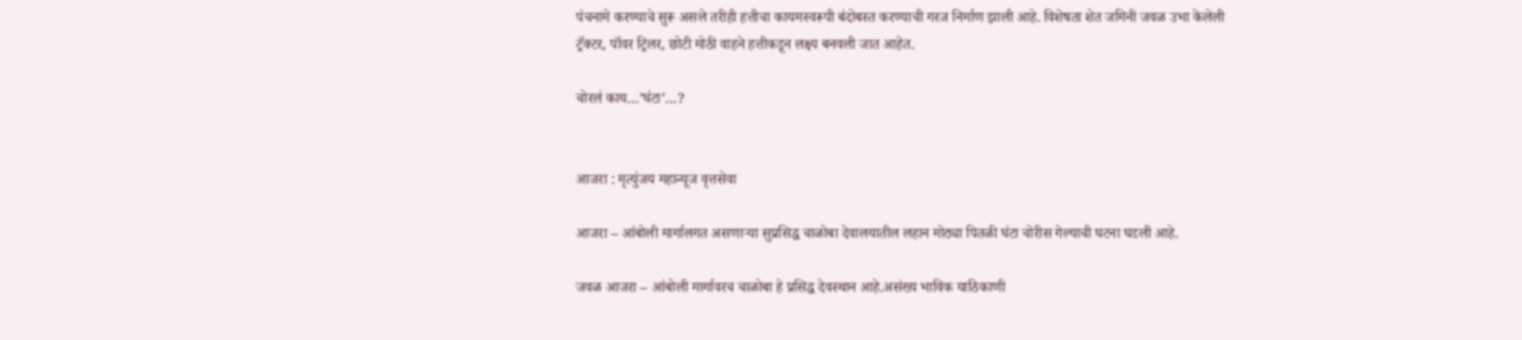पंचनामे करण्याचे सुरू असले तरीही हत्तीचा कायमस्वरूपी बंदोबस्त करण्याची गरज निर्माण झाली आहे. विशेषता शेत जमिनी जवळ उभा केलेली ट्रॅक्टर, पॉवर ट्रिलर, छोटी मोठी वाहने हत्तीकडून लक्ष्य बनवली जात आहेत.

चोरलं काय…’घंटा’…?


आजरा : मृत्युंजय महान्यूज वृत्तसेवा

आजरा – आंबोली मार्गालगत असणाऱ्या सुप्रसिद्ध चाळोबा देवालयातील लहान मोठ्या पितळी घंटा चोरीस गेल्याची घटना घडली आहे.

जवळ आजरा – आंबोली मार्गावरच चाळोबा हे प्रसिद्ध देवस्थान आहे.असंख्य भाविक याठिकाणी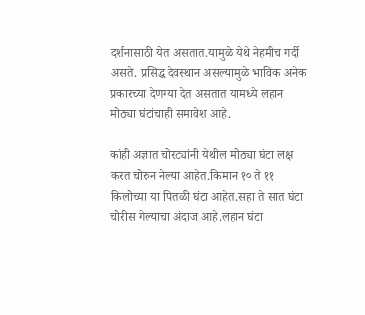दर्शनासाठी येत असतात.यामुळे येथे नेहमीच गर्दी असते. प्रसिद्ध देवस्थान असल्यामुळे भाविक अनेक प्रकारच्या देणग्या देत असतात यामध्ये लहान मोठ्या घंटांचाही समावेश आहे.

कांही अज्ञात चोरट्यांनी येथील मोठ्या घंटा लक्ष करत चोरुन नेल्या आहेत.किमान १० ते ११ किलोच्या या पितळी घंटा आहेत.सहा ते सात घंटा चोरीस गेल्याचा अंदाज आहे.लहान घंटा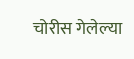चोरीस गेलेल्या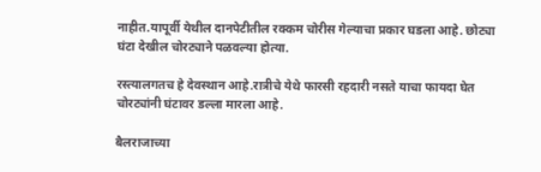नाहीत.यापूर्वी येथील दानपेटीतील रक्कम चोरीस गेल्याचा प्रकार घडला आहे. छोट्या घंटा देखील चोरट्याने पळवल्या होत्या.

रस्त्यालगतच हे देवस्थान आहे.रात्रीचे येथे फारसी रहदारी नसते याचा फायदा घेत चोरट्यांनी घंटावर डल्ला मारला आहे.

बैलराजाच्या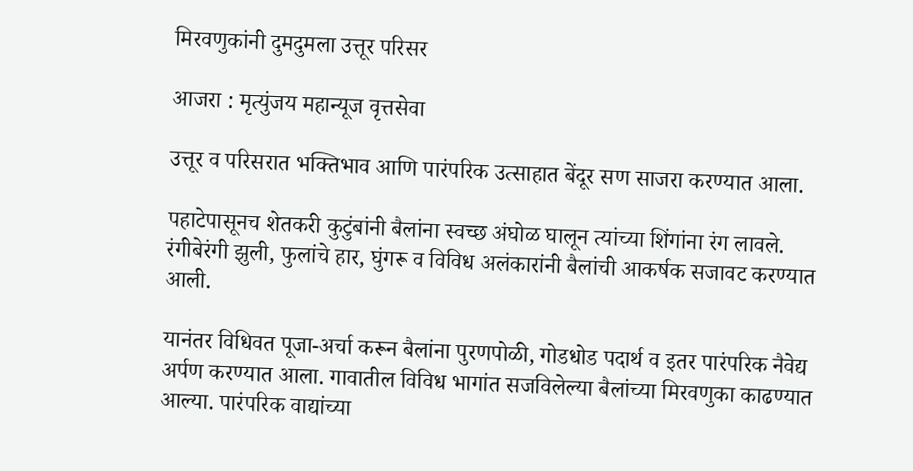मिरवणुकांनी दुमदुमला उत्तूर परिसर

आजरा : मृत्युंजय महान्यूज वृत्तसेवा

उत्तूर व परिसरात भक्तिभाव आणि पारंपरिक उत्साहात बेंदूर सण साजरा करण्यात आला.

पहाटेपासूनच शेतकरी कुटुंबांनी बैलांना स्वच्छ अंघोळ घालून त्यांच्या शिंगांना रंग लावले. रंगीबेरंगी झुली, फुलांचे हार, घुंगरू व विविध अलंकारांनी बैलांची आकर्षक सजावट करण्यात आली.

यानंतर विधिवत पूजा-अर्चा करून बैलांना पुरणपोळी, गोडधोड पदार्थ व इतर पारंपरिक नैवेद्य अर्पण करण्यात आला. गावातील विविध भागांत सजविलेल्या बैलांच्या मिरवणुका काढण्यात आल्या. पारंपरिक वाद्यांच्या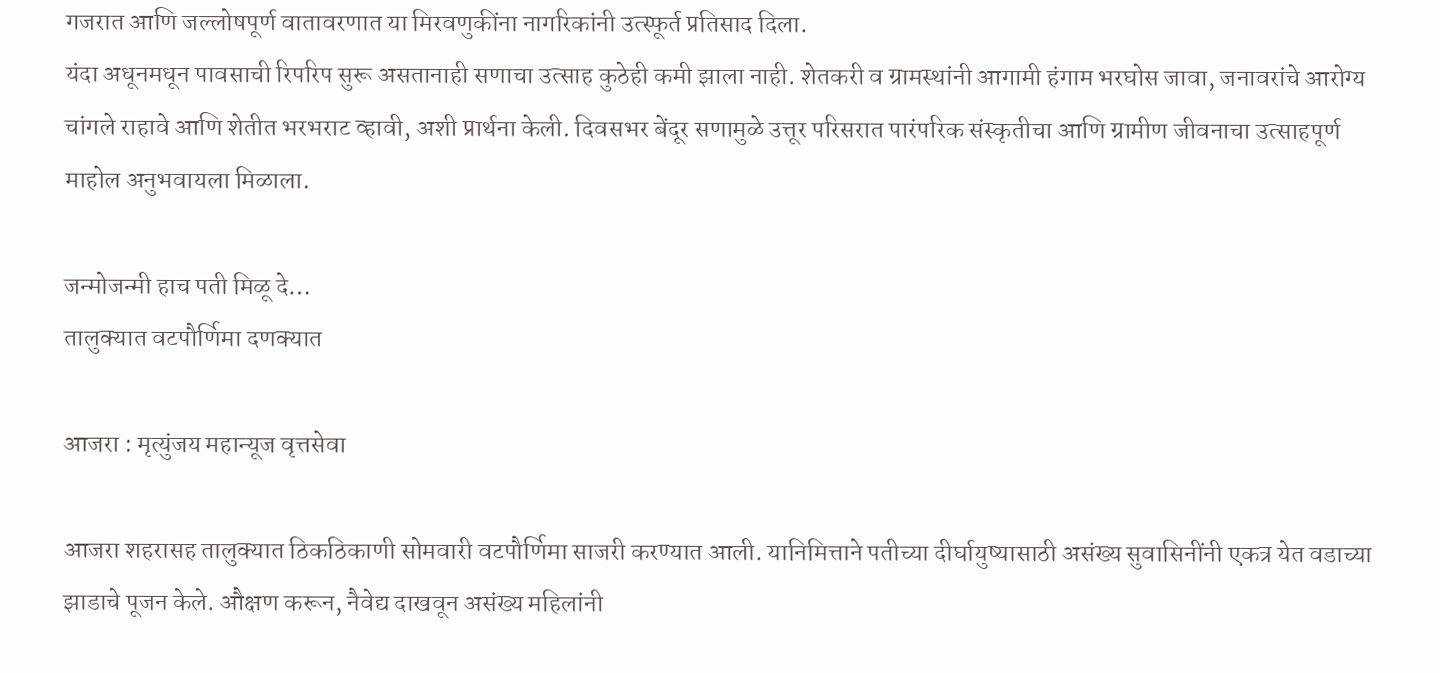गजरात आणि जल्लोषपूर्ण वातावरणात या मिरवणुकींना नागरिकांनी उत्स्फूर्त प्रतिसाद दिला.
यंदा अधूनमधून पावसाची रिपरिप सुरू असतानाही सणाचा उत्साह कुठेही कमी झाला नाही. शेतकरी व ग्रामस्थांनी आगामी हंगाम भरघोस जावा, जनावरांचे आरोग्य चांगले राहावे आणि शेतीत भरभराट व्हावी, अशी प्रार्थना केली. दिवसभर बेंदूर सणामुळे उत्तूर परिसरात पारंपरिक संस्कृतीचा आणि ग्रामीण जीवनाचा उत्साहपूर्ण माहोल अनुभवायला मिळाला.

जन्मोजन्मी हाच पती मिळू दे…
तालुक्यात वटपौर्णिमा दणक्यात

आजरा : मृत्युंजय महान्यूज वृत्तसेवा

आजरा शहरासह तालुक्यात ठिकठिकाणी सोमवारी वटपौर्णिमा साजरी करण्यात आली. यानिमित्ताने पतीच्या दीर्घायुष्यासाठी असंख्य सुवासिनींनी एकत्र येत वडाच्या झाडाचे पूजन केले. औक्षण करून, नैवेद्य दाखवून असंख्य महिलांनी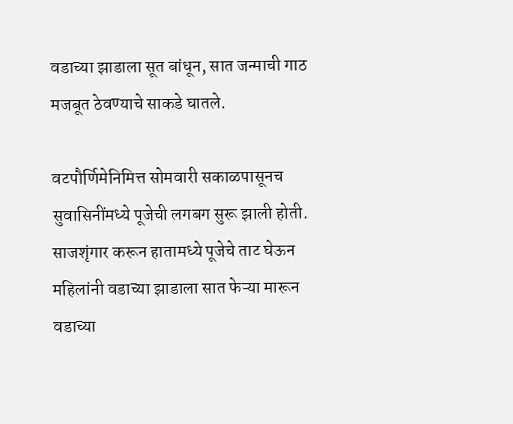वडाच्या झाडाला सूत बांधून, सात जन्माची गाठ मजबूत ठेवण्याचे साकडे घातले.

वटपौर्णिमेनिमित्त सोमवारी सकाळपासूनच सुवासिनींमध्ये पूजेची लगबग सुरू झाली होती. साजशृंगार करून हातामध्ये पूजेचे ताट घेऊन महिलांनी वडाच्या झाडाला सात फेऱ्या मारून वडाच्या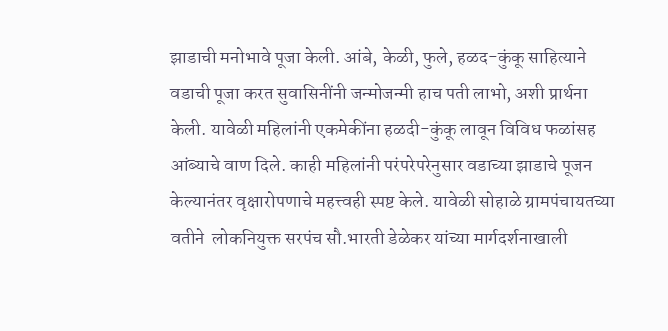झाडाची मनोभावे पूजा केली. आंबे, केळी, फुले, हळद-कुंकू साहित्याने वडाची पूजा करत सुवासिनींनी जन्मोजन्मी हाच पती लाभो, अशी प्रार्थना केली. यावेळी महिलांनी एकमेकींना हळदी-कुंकू लावून विविध फळांसह आंब्याचे वाण दिले. काही महिलांनी परंपरेपरेनुसार वडाच्या झाडाचे पूजन केल्यानंतर वृक्षारोपणाचे महत्त्वही स्पष्ट केले. यावेळी सोहाळे ग्रामपंचायतच्या वतीने  लोकनियुक्त सरपंच सौ.भारती डेळेकर यांच्या मार्गदर्शनाखाली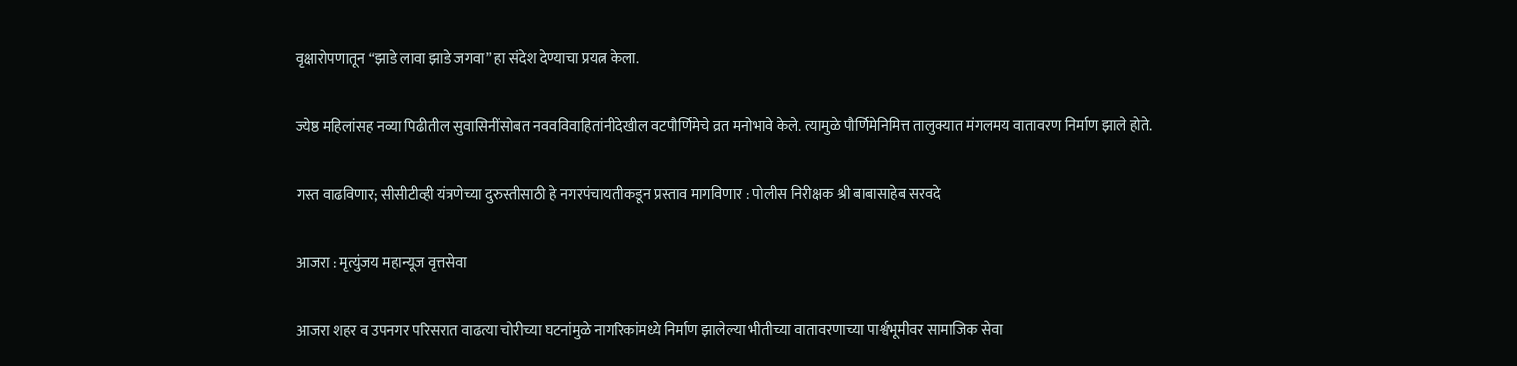वृक्षारोपणातून “झाडे लावा झाडे जगवा” हा संदेश देण्याचा प्रयत्न केला.

ज्येष्ठ महिलांसह नव्या पिढीतील सुवासिनींसोबत नववविवाहितांनीदेखील वटपौर्णिमेचे व्रत मनोभावे केले. त्यामुळे पौर्णिमेनिमित्त तालुक्यात मंगलमय वातावरण निर्माण झाले होते.

गस्त वाढविणार; सीसीटीव्ही यंत्रणेच्या दुरुस्तीसाठी हे नगरपंचायतीकडून प्रस्ताव मागविणार : पोलीस निरीक्षक श्री बाबासाहेब सरवदे

आजरा : मृत्युंजय महान्यूज वृत्तसेवा

आजरा शहर व उपनगर परिसरात वाढत्या चोरीच्या घटनांमुळे नागरिकांमध्ये निर्माण झालेल्या भीतीच्या वातावरणाच्या पार्श्वभूमीवर सामाजिक सेवा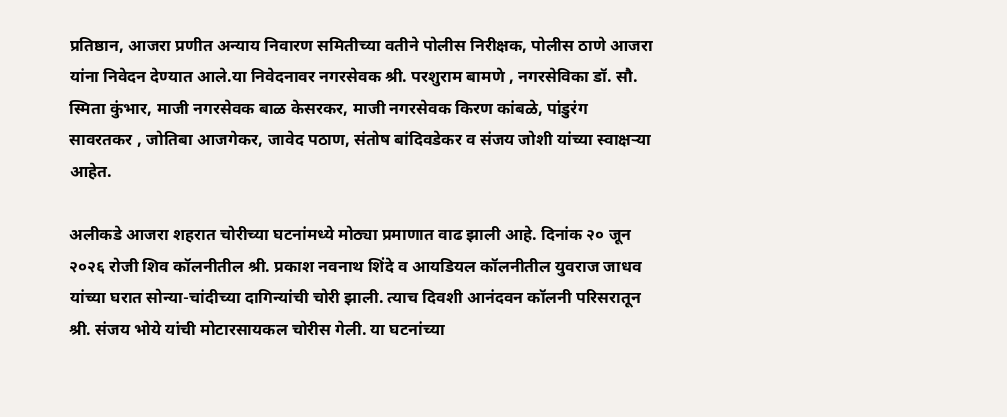प्रतिष्ठान, आजरा प्रणीत अन्याय निवारण समितीच्या वतीने पोलीस निरीक्षक, पोलीस ठाणे आजरा यांना निवेदन देण्यात आले.या निवेदनावर नगरसेवक श्री. परशुराम बामणे , नगरसेविका डॉ. सौ. स्मिता कुंभार, माजी नगरसेवक बाळ केसरकर, माजी नगरसेवक किरण कांबळे, पांडुरंग सावरतकर , जोतिबा आजगेकर, जावेद पठाण, संतोष बांदिवडेकर व संजय जोशी यांच्या स्वाक्षऱ्या आहेत.

अलीकडे आजरा शहरात चोरीच्या घटनांमध्ये मोठ्या प्रमाणात वाढ झाली आहे. दिनांक २० जून २०२६ रोजी शिव कॉलनीतील श्री. प्रकाश नवनाथ शिंदे व आयडियल कॉलनीतील युवराज जाधव यांच्या घरात सोन्या-चांदीच्या दागिन्यांची चोरी झाली. त्याच दिवशी आनंदवन कॉलनी परिसरातून श्री. संजय भोये यांची मोटारसायकल चोरीस गेली. या घटनांच्या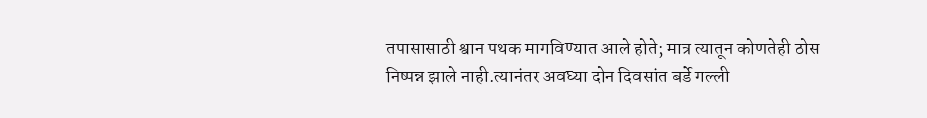तपासासाठी श्वान पथक मागविण्यात आले होते; मात्र त्यातून कोणतेही ठोस निष्पन्न झाले नाही.त्यानंतर अवघ्या दोन दिवसांत बर्डे गल्ली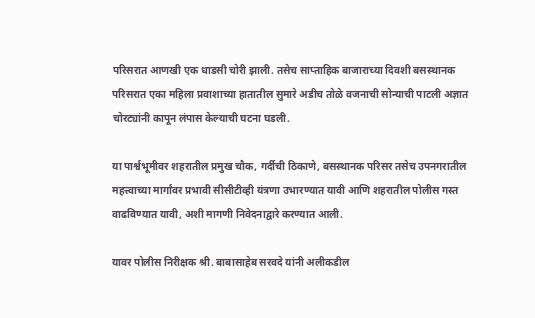परिसरात आणखी एक धाडसी चोरी झाली. तसेच साप्ताहिक बाजाराच्या दिवशी बसस्थानक परिसरात एका महिला प्रवाशाच्या हातातील सुमारे अडीच तोळे वजनाची सोन्याची पाटली अज्ञात चोरट्यांनी कापून लंपास केल्याची घटना घडली.

या पार्श्वभूमीवर शहरातील प्रमुख चौक, गर्दीची ठिकाणे, बसस्थानक परिसर तसेच उपनगरातील महत्त्वाच्या मार्गांवर प्रभावी सीसीटीव्ही यंत्रणा उभारण्यात यावी आणि शहरातील पोलीस गस्त वाढविण्यात यावी, अशी मागणी निवेदनाद्वारे करण्यात आली.

यावर पोलीस निरीक्षक श्री. बाबासाहेब सरवदे यांनी अलीकडील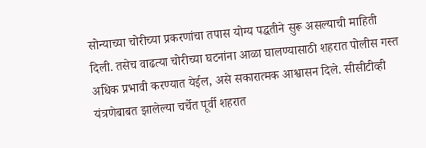सोन्याच्या चोरीच्या प्रकरणांचा तपास योग्य पद्धतीने सुरू असल्याची माहिती दिली. तसेच वाढत्या चोरीच्या घटनांना आळा घालण्यासाठी शहरात पोलीस गस्त अधिक प्रभावी करण्यात येईल, असे सकारात्मक आश्वासन दिले. सीसीटीव्ही यंत्रणेबाबत झालेल्या चर्चेत पूर्वी शहरात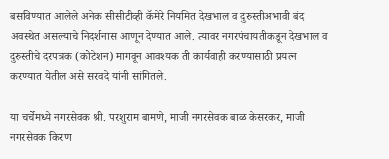बसविण्यात आलेले अनेक सीसीटीव्ही कॅमेरे नियमित देखभाल व दुरुस्तीअभावी बंद अवस्थेत असल्याचे निदर्शनास आणून देण्यात आले. त्यावर नगरपंचायतीकडून देखभाल व दुरुस्तीचे दरपत्रक (कोटेशन) मागवून आवश्यक ती कार्यवाही करण्यासाठी प्रयत्न करण्यात येतील असे सरवदे यांनी सांगितले.

या चर्चेमध्ये नगरसेवक श्री. परशुराम बामणे, माजी नगरसेवक बाळ केसरकर, माजी नगरसेवक किरण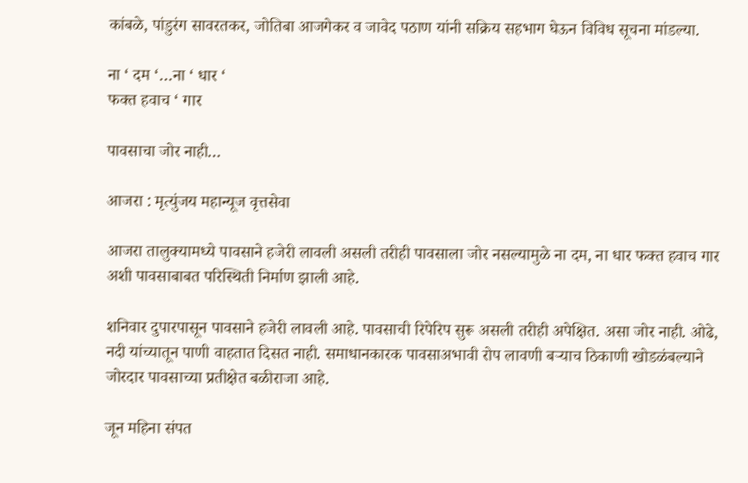कांबळे, पांडुरंग सावरतकर, जोतिबा आजगेकर व जावेद पठाण यांनी सक्रिय सहभाग घेऊन विविध सूचना मांडल्या.

ना ‘ दम ‘…ना ‘ धार ‘
फक्त हवाच ‘ गार

पावसाचा जोर नाही…

आजरा : मृत्युंजय महान्यूज वृत्तसेवा

आजरा तालुक्यामध्ये पावसाने हजेरी लावली असली तरीही पावसाला जोर नसल्यामुळे ना दम, ना धार फक्त हवाच गार अशी पावसाबाबत परिस्थिती निर्माण झाली आहे.

शनिवार दुपारपासून पावसाने हजेरी लावली आहे. पावसाची रिपेरिप सुरू असली तरीही अपेक्षित. असा जोर नाही. ओढे, नदी यांच्यातून पाणी वाहतात दिसत नाही. समाधानकारक पावसाअभावी रोप लावणी बऱ्याच ठिकाणी खोडळंबल्याने जोरदार पावसाच्या प्रतीक्षेत बळीराजा आहे.

जून महिना संपत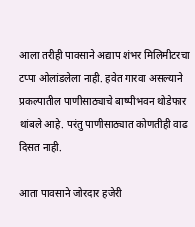आला तरीही पावसाने अद्याप शंभर मिलिमीटरचा टप्पा ओलांडलेला नाही. हवेत गारवा असल्याने प्रकल्पातील पाणीसाठ्याचे बाष्पीभवन थोडेफार थांबले आहे. परंतु पाणीसाठ्यात कोणतीही वाढ दिसत नाही.

आता पावसाने जोरदार हजेरी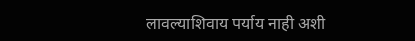लावल्याशिवाय पर्याय नाही अशी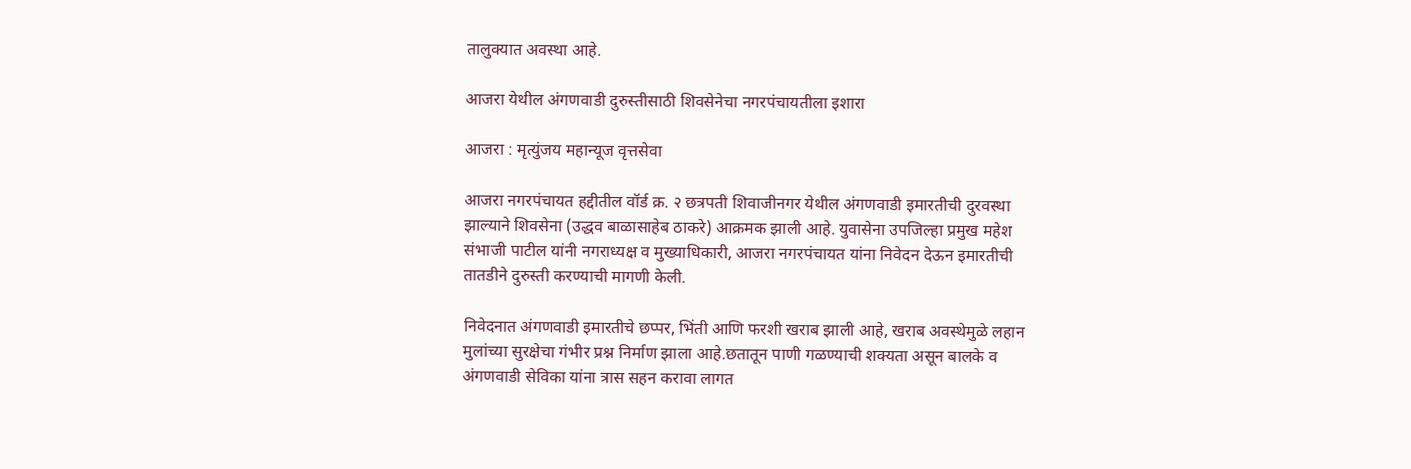तालुक्यात अवस्था आहे.

आजरा येथील अंगणवाडी दुरुस्तीसाठी शिवसेनेचा नगरपंचायतीला इशारा

आजरा : मृत्युंजय महान्यूज वृत्तसेवा

आजरा नगरपंचायत हद्दीतील वॉर्ड क्र. २ छत्रपती शिवाजीनगर येथील अंगणवाडी इमारतीची दुरवस्था झाल्याने शिवसेना (उद्धव बाळासाहेब ठाकरे) आक्रमक झाली आहे. युवासेना उपजिल्हा प्रमुख महेश संभाजी पाटील यांनी नगराध्यक्ष व मुख्याधिकारी, आजरा नगरपंचायत यांना निवेदन देऊन इमारतीची तातडीने दुरुस्ती करण्याची मागणी केली.

निवेदनात अंगणवाडी इमारतीचे छप्पर, भिंती आणि फरशी खराब झाली आहे, खराब अवस्थेमुळे लहान मुलांच्या सुरक्षेचा गंभीर प्रश्न निर्माण झाला आहे.छतातून पाणी गळण्याची शक्यता असून बालके व अंगणवाडी सेविका यांना त्रास सहन करावा लागत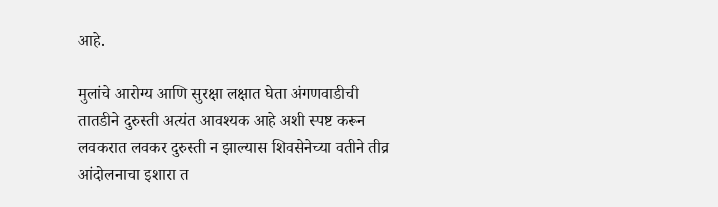आहे.

मुलांचे आरोग्य आणि सुरक्षा लक्षात घेता अंगणवाडीची तातडीने दुरुस्ती अत्यंत आवश्यक आहे अशी स्पष्ट करून लवकरात लवकर दुरुस्ती न झाल्यास शिवसेनेच्या वतीने तीव्र आंदोलनाचा इशारा त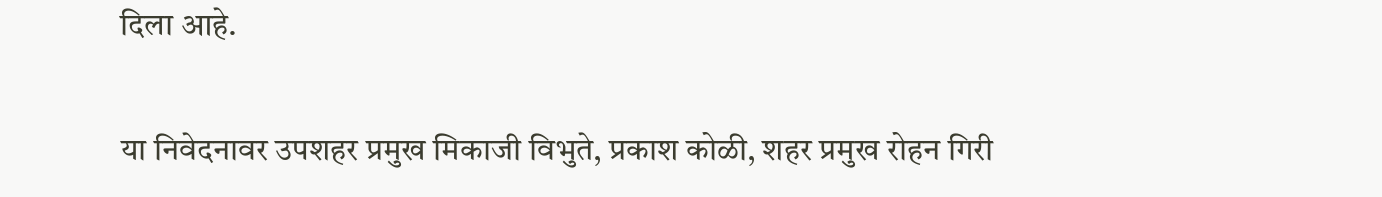दिला आहे.

या निवेदनावर उपशहर प्रमुख मिकाजी विभुते, प्रकाश कोळी, शहर प्रमुख रोहन गिरी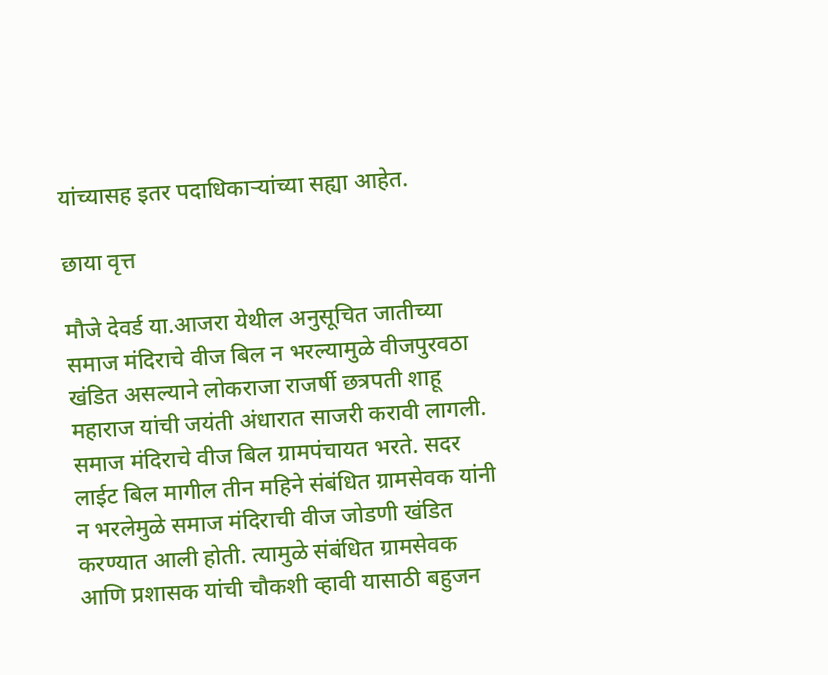यांच्यासह इतर पदाधिकाऱ्यांच्या सह्या आहेत.

छाया वृत्त

मौजे देवर्ड या.आजरा येथील अनुसूचित जातीच्या समाज मंदिराचे वीज बिल न भरल्यामुळे वीजपुरवठा खंडित असल्याने लोकराजा राजर्षी छत्रपती शाहू महाराज यांची जयंती अंधारात साजरी करावी लागली. समाज मंदिराचे वीज बिल ग्रामपंचायत भरते. सदर लाईट बिल मागील तीन महिने संबंधित ग्रामसेवक यांनी न भरलेमुळे समाज मंदिराची वीज जोडणी खंडित करण्यात आली होती. त्यामुळे संबंधित ग्रामसेवक आणि प्रशासक यांची चौकशी व्हावी यासाठी बहुजन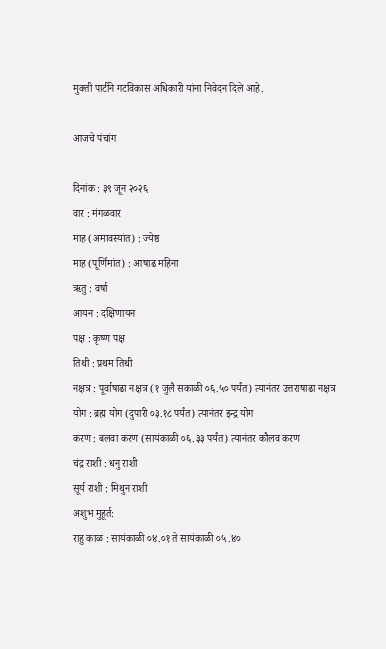मुक्ती पार्टीने गटविकास अधिकारी यांना निवेदन दिले आहे.

आजचे पंचांग

दिनांक : ३९ जून २०२६
वार : मंगळवार
माह (अमावस्यांत) : ज्येष्ठ
माह (पूर्णिमांत) : आषाढ महिना
ऋतु : वर्षा
आयन : दक्षिणायन
पक्ष : कृष्ण पक्ष
तिथी : प्रथम तिथी
नक्षत्र : पूर्वाषाढा नक्षत्र (१ जुलै सकाळी ०६.५० पर्यंत) त्यानंतर उत्तराषाढा नक्षत्र
योग : ब्रह्म योग (दुपारी ०३.१८ पर्यंत) त्यानंतर इन्द्र योग
करण : बलवा करण (सायंकाळी ०६.३३ पर्यंत) त्यानंतर कौलव करण
चंद्र राशी : धनु राशी
सूर्य राशी : मिथुन राशी
अशुभ मुहूर्त:
राहु काळ : सायंकाळी ०४.०१ ते सायंकाळी ०५.४०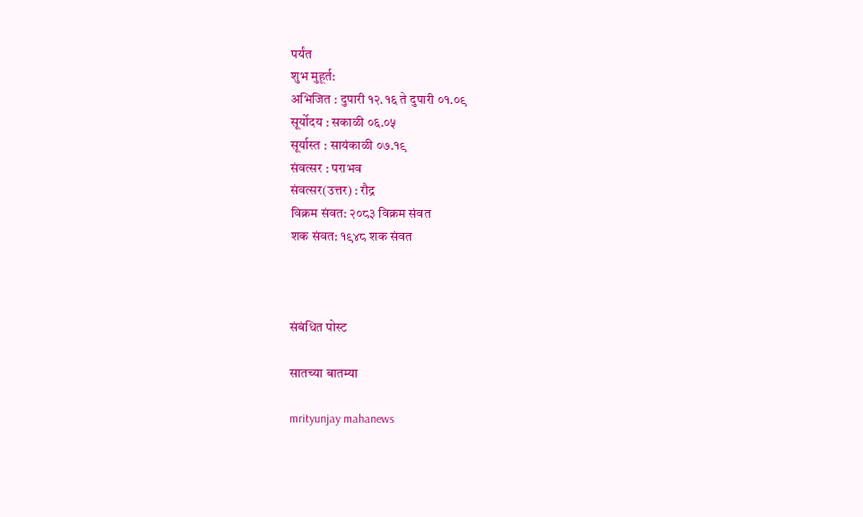पर्यंत
शुभ मुहूर्त:
अभिजित : दुपारी १२.१६ ते दुपारी ०१.०९
सूर्योदय : सकाळी ०६.०५
सूर्यास्त : सायंकाळी ०७.१९
संवत्सर : पराभव
संवत्सर(उत्तर) : रौद्र
विक्रम संवत: २०८३ विक्रम संवत
शक संवत: १९४८ शक संवत



संबंधित पोस्ट

सातच्या बातम्या

mrityunjay mahanews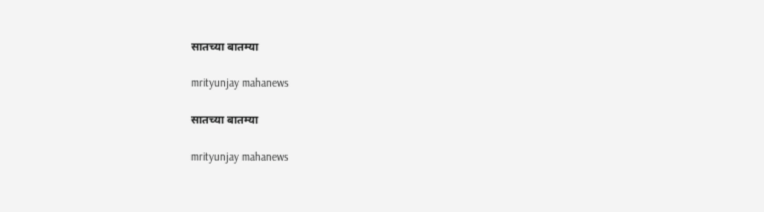सातच्या बातम्या

mrityunjay mahanews

सातच्या बातम्या

mrityunjay mahanews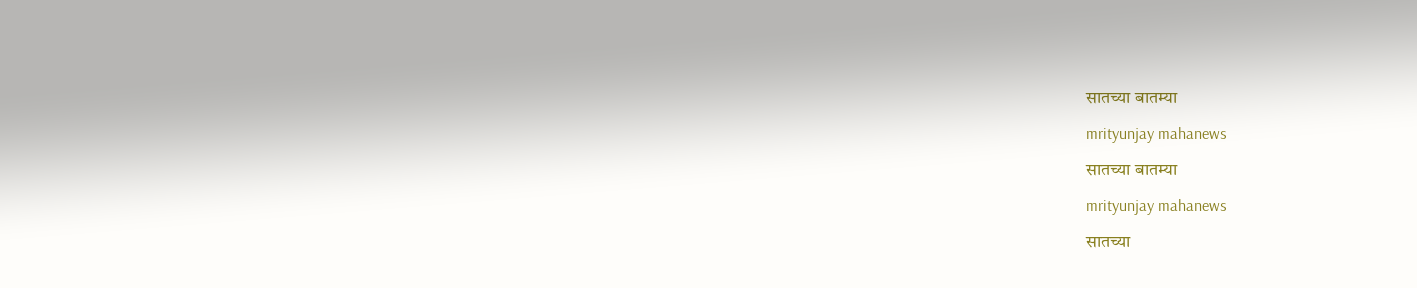सातच्या बातम्या

mrityunjay mahanews

सातच्या बातम्या

mrityunjay mahanews

सातच्या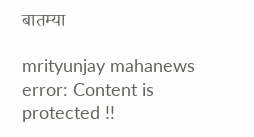बातम्या

mrityunjay mahanews
error: Content is protected !!